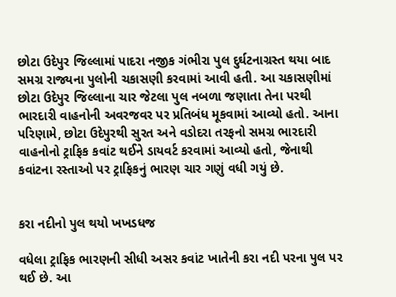છોટા ઉદેપુર જિલ્લામાં પાદરા નજીક ગંભીરા પુલ દુર્ઘટનાગ્રસ્ત થયા બાદ સમગ્ર રાજ્યના પુલોની ચકાસણી કરવામાં આવી હતી. આ ચકાસણીમાં છોટા ઉદેપુર જિલ્લાના ચાર જેટલા પુલ નબળા જણાતા તેના પરથી ભારદારી વાહનોની અવરજવર પર પ્રતિબંધ મૂકવામાં આવ્યો હતો. આના પરિણામે, છોટા ઉદેપુરથી સુરત અને વડોદરા તરફનો સમગ્ર ભારદારી વાહનોનો ટ્રાફિક કવાંટ થઈને ડાયવર્ટ કરવામાં આવ્યો હતો, જેનાથી કવાંટના રસ્તાઓ પર ટ્રાફિકનું ભારણ ચાર ગણું વધી ગયું છે.


કરા નદીનો પુલ થયો ખખડધજ

વધેલા ટ્રાફિક ભારણની સીધી અસર કવાંટ ખાતેની કરા નદી પરના પુલ પર થઈ છે. આ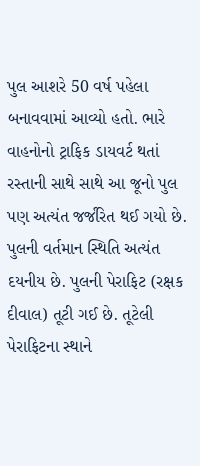પુલ આશરે 50 વર્ષ પહેલા બનાવવામાં આવ્યો હતો. ભારે વાહનોનો ટ્રાફિક ડાયવર્ટ થતાં રસ્તાની સાથે સાથે આ જૂનો પુલ પણ અત્યંત જર્જરિત થઈ ગયો છે. પુલની વર્તમાન સ્થિતિ અત્યંત દયનીય છે. પુલની પેરાફિટ (રક્ષક દીવાલ) તૂટી ગઈ છે. તૂટેલી પેરાફિટના સ્થાને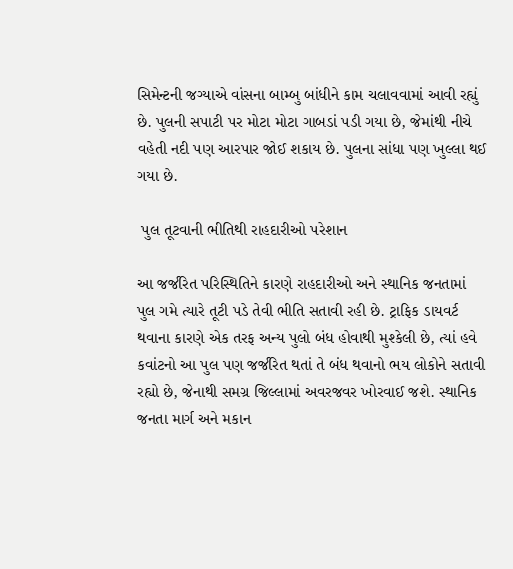સિમેન્ટની જગ્યાએ વાંસના બામ્બુ બાંધીને કામ ચલાવવામાં આવી રહ્યું છે. પુલની સપાટી પર મોટા મોટા ગાબડાં પડી ગયા છે, જેમાંથી નીચે વહેતી નદી પણ આરપાર જોઈ શકાય છે. પુલના સાંધા પણ ખુલ્લા થઈ ગયા છે.

 પુલ તૂટવાની ભીતિથી રાહદારીઓ પરેશાન

આ જર્જરિત પરિસ્થિતિને કારણે રાહદારીઓ અને સ્થાનિક જનતામાં પુલ ગમે ત્યારે તૂટી પડે તેવી ભીતિ સતાવી રહી છે. ટ્રાફિક ડાયવર્ટ થવાના કારણે એક તરફ અન્ય પુલો બંધ હોવાથી મુશ્કેલી છે, ત્યાં હવે કવાંટનો આ પુલ પણ જર્જરિત થતાં તે બંધ થવાનો ભય લોકોને સતાવી રહ્યો છે, જેનાથી સમગ્ર જિલ્લામાં અવરજવર ખોરવાઈ જશે. સ્થાનિક જનતા માર્ગ અને મકાન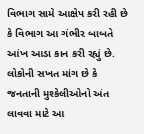વિભાગ સામે આક્ષેપ કરી રહી છે કે વિભાગ આ ગંભીર બાબતે આંખ આડા કાન કરી રહ્યું છે. લોકોની સખત માંગ છે કે જનતાની મુશ્કેલીઓનો અંત લાવવા માટે આ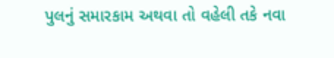પુલનું સમારકામ અથવા તો વહેલી તકે નવા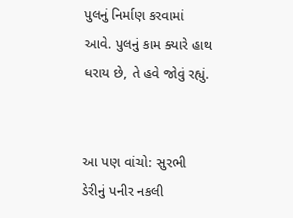પુલનું નિર્માણ કરવામાં આવે. પુલનું કામ ક્યારે હાથ ધરાય છે, તે હવે જોવું રહ્યું.


આ પણ વાંચો: સુરભી ડેરીનું પનીર નકલી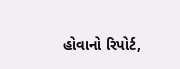હોવાનો રિપોર્ટ,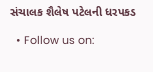સંચાલક શૈલેષ પટેલની ધરપકડ

  • Follow us on: